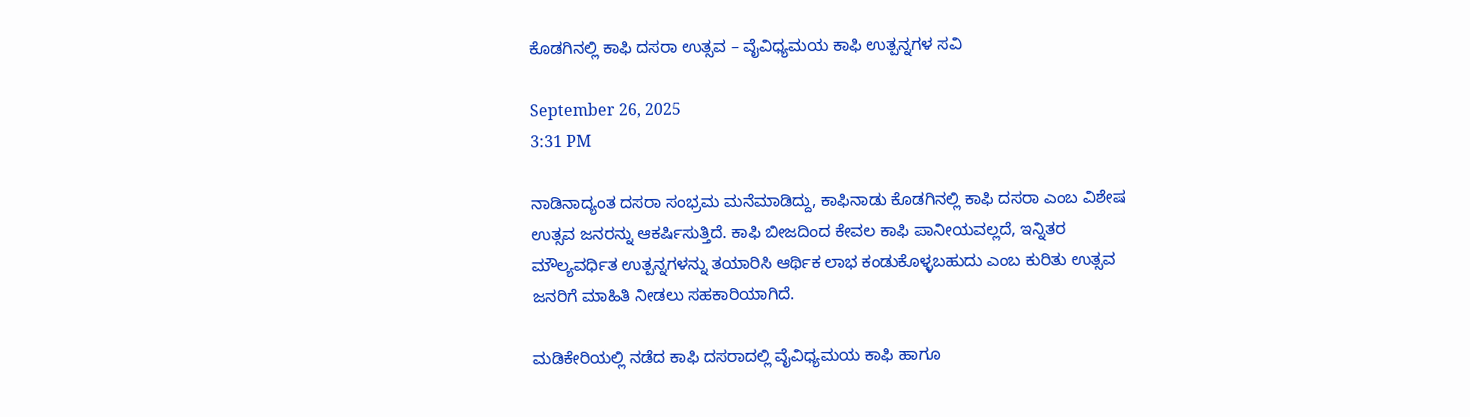ಕೊಡಗಿನಲ್ಲಿ ಕಾಫಿ ದಸರಾ ಉತ್ಸವ – ವೈವಿಧ್ಯಮಯ ಕಾಫಿ ಉತ್ಪನ್ನಗಳ ಸವಿ

September 26, 2025
3:31 PM

ನಾಡಿನಾದ್ಯಂತ ದಸರಾ ಸಂಭ್ರಮ ಮನೆಮಾಡಿದ್ದು, ಕಾಫಿನಾಡು ಕೊಡಗಿನಲ್ಲಿ ಕಾಫಿ ದಸರಾ ಎಂಬ ವಿಶೇಷ ಉತ್ಸವ ಜನರನ್ನು ಆಕರ್ಷಿಸುತ್ತಿದೆ. ಕಾಫಿ ಬೀಜದಿಂದ ಕೇವಲ ಕಾಫಿ ಪಾನೀಯವಲ್ಲದೆ, ಇನ್ನಿತರ ಮೌಲ್ಯವರ್ಧಿತ ಉತ್ಪನ್ನಗಳನ್ನು ತಯಾರಿಸಿ ಆರ್ಥಿಕ ಲಾಭ ಕಂಡುಕೊಳ್ಳಬಹುದು ಎಂಬ ಕುರಿತು ಉತ್ಸವ ಜನರಿಗೆ ಮಾಹಿತಿ ನೀಡಲು ಸಹಕಾರಿಯಾಗಿದೆ.

ಮಡಿಕೇರಿಯಲ್ಲಿ ನಡೆದ ಕಾಫಿ ದಸರಾದಲ್ಲಿ ವೈವಿಧ್ಯಮಯ ಕಾಫಿ ಹಾಗೂ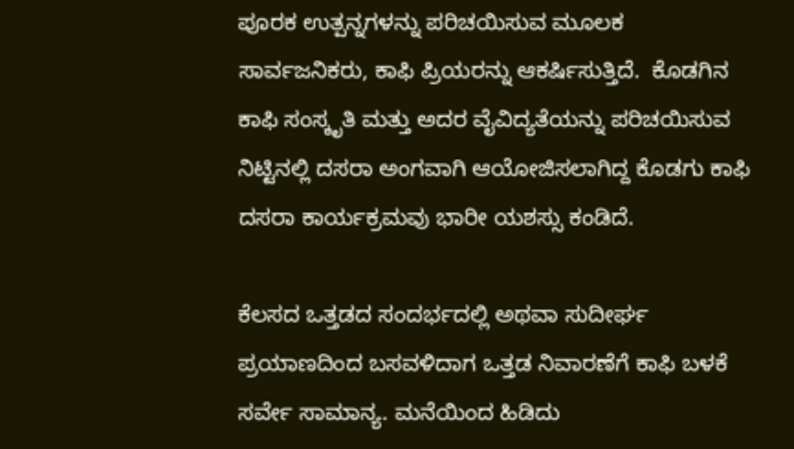ಪೂರಕ ಉತ್ಪನ್ನಗಳನ್ನು ಪರಿಚಯಿಸುವ ಮೂಲಕ ಸಾರ್ವಜನಿಕರು, ಕಾಫಿ ಪ್ರಿಯರನ್ನು ಆಕರ್ಷಿಸುತ್ತಿದೆ.  ಕೊಡಗಿನ ಕಾಫಿ ಸಂಸ್ಕೃತಿ ಮತ್ತು ಅದರ ವೈವಿದ್ಯತೆಯನ್ನು ಪರಿಚಯಿಸುವ ನಿಟ್ಟಿನಲ್ಲಿ ದಸರಾ ಅಂಗವಾಗಿ ಆಯೋಜಿಸಲಾಗಿದ್ದ ಕೊಡಗು ಕಾಫಿ ದಸರಾ ಕಾರ್ಯಕ್ರಮವು ಭಾರೀ ಯಶಸ್ಸು ಕಂಡಿದೆ.

ಕೆಲಸದ ಒತ್ತಡದ ಸಂದರ್ಭದಲ್ಲಿ ಅಥವಾ ಸುದೀರ್ಘ ಪ್ರಯಾಣದಿಂದ ಬಸವಳಿದಾಗ ಒತ್ತಡ ನಿವಾರಣೆಗೆ ಕಾಫಿ ಬಳಕೆ ಸರ್ವೇ ಸಾಮಾನ್ಯ. ಮನೆಯಿಂದ ಹಿಡಿದು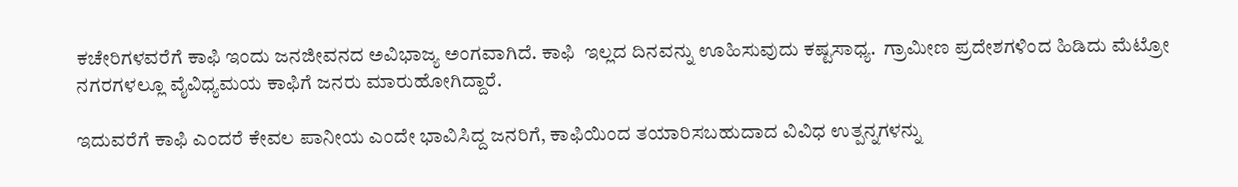ಕಚೇರಿಗಳವರೆಗೆ ಕಾಫಿ ಇಂದು ಜನಜೀವನದ ಅವಿಭಾಜ್ಯ ಅಂಗವಾಗಿದೆ. ಕಾಫಿ  ಇಲ್ಲದ ದಿನವನ್ನು ಊಹಿಸುವುದು ಕಷ್ಟಸಾಧ್ಯ.  ಗ್ರಾಮೀಣ ಪ್ರದೇಶಗಳಿಂದ ಹಿಡಿದು ಮೆಟ್ರೋ ನಗರಗಳಲ್ಲೂ ವೈವಿಧ್ಯಮಯ ಕಾಫಿಗೆ ಜನರು ಮಾರುಹೋಗಿದ್ದಾರೆ.

ಇದುವರೆಗೆ ಕಾಫಿ ಎಂದರೆ ಕೇವಲ ಪಾನೀಯ ಎಂದೇ ಭಾವಿಸಿದ್ದ ಜನರಿಗೆ, ಕಾಫಿಯಿಂದ ತಯಾರಿಸಬಹುದಾದ ವಿವಿಧ ಉತ್ಪನ್ನಗಳನ್ನು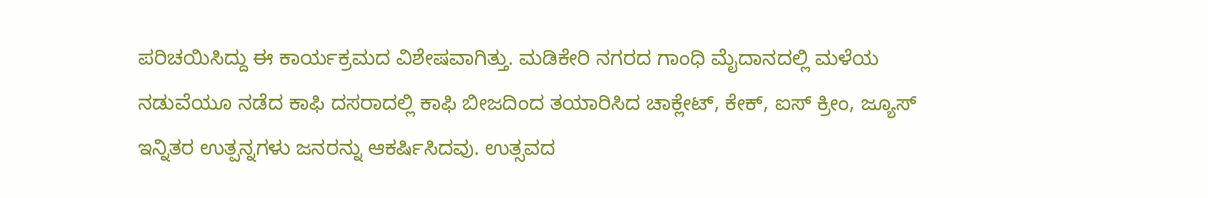ಪರಿಚಯಿಸಿದ್ದು ಈ ಕಾರ್ಯಕ್ರಮದ ವಿಶೇಷವಾಗಿತ್ತು. ಮಡಿಕೇರಿ ನಗರದ ಗಾಂಧಿ ಮೈದಾನದಲ್ಲಿ ಮಳೆಯ ನಡುವೆಯೂ ನಡೆದ ಕಾಫಿ ದಸರಾದಲ್ಲಿ ಕಾಫಿ ಬೀಜದಿಂದ ತಯಾರಿಸಿದ ಚಾಕ್ಲೇಟ್, ಕೇಕ್, ಐಸ್ ಕ್ರೀಂ, ಜ್ಯೂಸ್ ಇನ್ನಿತರ ಉತ್ಪನ್ನಗಳು ಜನರನ್ನು ಆಕರ್ಷಿಸಿದವು. ಉತ್ಸವದ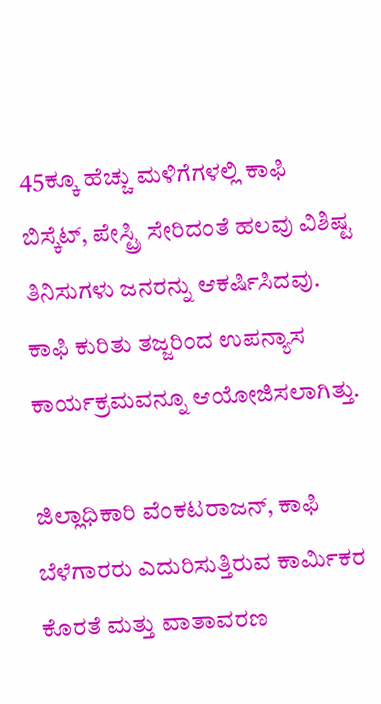45ಕ್ಕೂ ಹೆಚ್ಚು ಮಳಿಗೆಗಳಲ್ಲಿ ಕಾಫಿ ಬಿಸ್ಕೆಟ್, ಪೇಸ್ಟ್ರಿ ಸೇರಿದಂತೆ ಹಲವು ವಿಶಿಷ್ಟ ತಿನಿಸುಗಳು ಜನರನ್ನು ಆಕರ್ಷಿಸಿದವು. ಕಾಫಿ ಕುರಿತು ತಜ್ಜರಿಂದ ಉಪನ್ಯಾಸ ಕಾರ್ಯಕ್ರಮವನ್ನೂ ಆಯೋಜಿಸಲಾಗಿತ್ತು.

ಜಿಲ್ಲಾಧಿಕಾರಿ ವೆಂಕಟರಾಜನ್, ಕಾಫಿ ಬೆಳೆಗಾರರು ಎದುರಿಸುತ್ತಿರುವ ಕಾರ್ಮಿಕರ ಕೊರತೆ ಮತ್ತು ವಾತಾವರಣ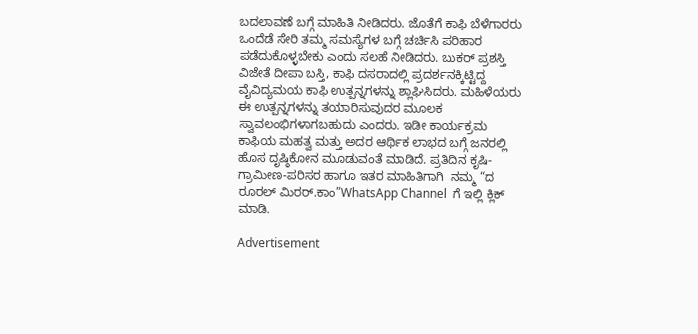ಬದಲಾವಣೆ ಬಗ್ಗೆ ಮಾಹಿತಿ ನೀಡಿದರು. ಜೊತೆಗೆ ಕಾಫಿ ಬೆಳೆಗಾರರು ಒಂದೆಡೆ ಸೇರಿ ತಮ್ಮ ಸಮಸ್ಯೆಗಳ ಬಗ್ಗೆ ಚರ್ಚಿಸಿ ಪರಿಹಾರ ಪಡೆದುಕೊಳ್ಳಬೇಕು ಎಂದು ಸಲಹೆ ನೀಡಿದರು. ಬುಕರ್ ಪ್ರಶಸ್ತಿ ವಿಜೇತೆ ದೀಪಾ ಬಸ್ತಿ, ಕಾಫಿ ದಸರಾದಲ್ಲಿ ಪ್ರದರ್ಶನಕ್ಕಿಟ್ಟಿದ್ದ ವೈವಿದ್ಯಮಯ ಕಾಫಿ ಉತ್ಪನ್ನಗಳನ್ನು ಶ್ಲಾಘಿಸಿದರು. ಮಹಿಳೆಯರು ಈ ಉತ್ಪನ್ನಗಳನ್ನು ತಯಾರಿಸುವುದರ ಮೂಲಕ ಸ್ವಾವಲಂಭಿಗಳಾಗಬಹುದು ಎಂದರು. ಇಡೀ ಕಾರ್ಯಕ್ರಮ ಕಾಫಿಯ ಮಹತ್ವ ಮತ್ತು ಅದರ ಆರ್ಥಿಕ ಲಾಭದ ಬಗ್ಗೆ ಜನರಲ್ಲಿ ಹೊಸ ದೃಷ್ಠಿಕೋನ ಮೂಡುವಂತೆ ಮಾಡಿದೆ. ಪ್ರತಿದಿನ ಕೃಷಿ-ಗ್ರಾಮೀಣ-ಪರಿಸರ ಹಾಗೂ ಇತರ ಮಾಹಿತಿಗಾಗಿ  ನಮ್ಮ “ದ ರೂರಲ್‌ ಮಿರರ್.ಕಾಂ”WhatsApp Channel  ಗೆ ಇಲ್ಲಿ ಕ್ಲಿಕ್‌ ಮಾಡಿ.

Advertisement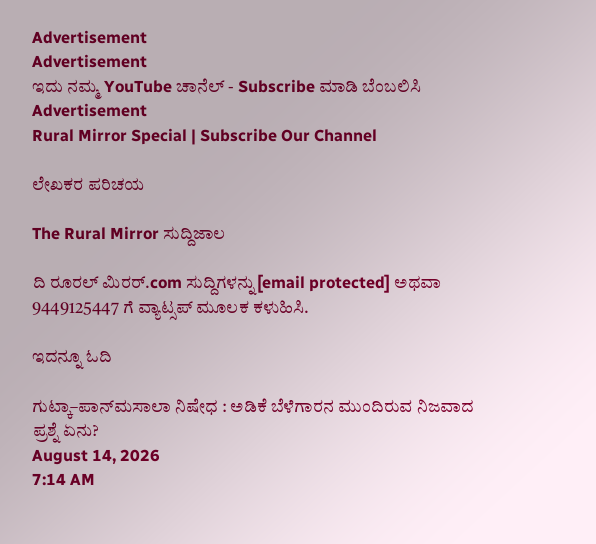Advertisement
Advertisement
ಇದು ನಮ್ಮ YouTube ಚಾನೆಲ್ - Subscribe ಮಾಡಿ ಬೆಂಬಲಿಸಿ
Advertisement
Rural Mirror Special | Subscribe Our Channel

ಲೇಖಕರ ಪರಿಚಯ

The Rural Mirror ಸುದ್ದಿಜಾಲ

ದಿ ರೂರಲ್‌ ಮಿರರ್.com ಸುದ್ದಿಗಳನ್ನು[email protected] ಅಥವಾ 9449125447 ಗೆ ವ್ಯಾಟ್ಸಪ್ ಮೂಲಕ ಕಳುಹಿಸಿ.

ಇದನ್ನೂ ಓದಿ

ಗುಟ್ಕಾ–ಪಾನ್‌ಮಸಾಲಾ ನಿಷೇಧ : ಅಡಿಕೆ ಬೆಳೆಗಾರನ ಮುಂದಿರುವ ನಿಜವಾದ ಪ್ರಶ್ನೆ ಏನು?
August 14, 2026
7:14 AM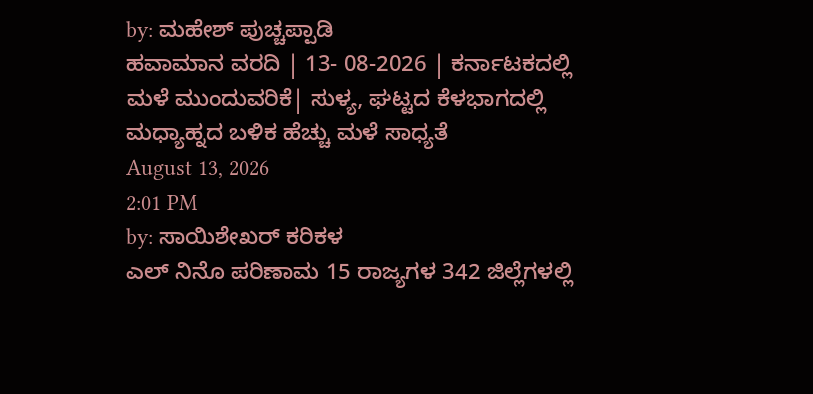by: ಮಹೇಶ್ ಪುಚ್ಚಪ್ಪಾಡಿ
ಹವಾಮಾನ ವರದಿ | 13- 08-2026 | ಕರ್ನಾಟಕದಲ್ಲಿ ಮಳೆ ಮುಂದುವರಿಕೆ| ಸುಳ್ಯ, ಘಟ್ಟದ ಕೆಳಭಾಗದಲ್ಲಿ ಮಧ್ಯಾಹ್ನದ ಬಳಿಕ ಹೆಚ್ಚು ಮಳೆ ಸಾಧ್ಯತೆ
August 13, 2026
2:01 PM
by: ಸಾಯಿಶೇಖರ್ ಕರಿಕಳ
ಎಲ್ ನಿನೊ ಪರಿಣಾಮ 15 ರಾಜ್ಯಗಳ 342 ಜಿಲ್ಲೆಗಳಲ್ಲಿ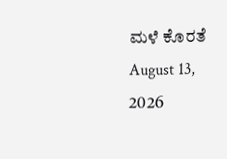ಮಳೆ ಕೊರತೆ
August 13, 2026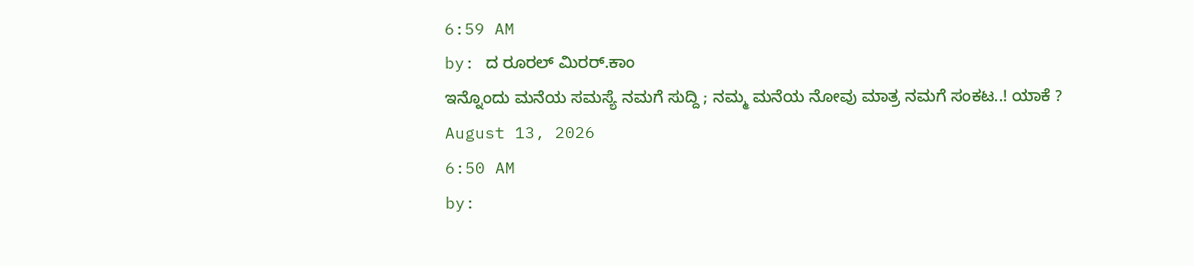6:59 AM
by: ದ ರೂರಲ್ ಮಿರರ್.ಕಾಂ
ಇನ್ನೊಂದು ಮನೆಯ ಸಮಸ್ಯೆ ನಮಗೆ ಸುದ್ದಿ ; ನಮ್ಮ ಮನೆಯ ನೋವು ಮಾತ್ರ ನಮಗೆ ಸಂಕಟ..! ಯಾಕೆ ?
August 13, 2026
6:50 AM
by: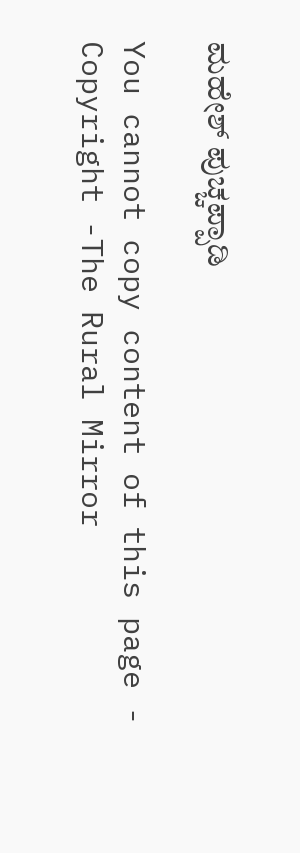ಮಹೇಶ್ ಪುಚ್ಚಪ್ಪಾಡಿ

You cannot copy content of this page - Copyright -The Rural Mirror